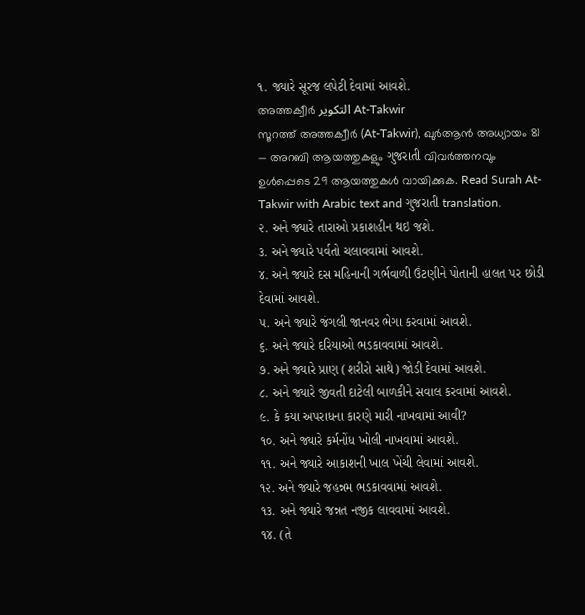૧. જ્યારે સૂરજ લપેટી દેવામાં આવશે.
അത്തക്വീർ التكوير At-Takwir
സൂറത്ത് അത്തക്വീർ (At-Takwir), ഖുർആൻ അധ്യായം 81 — അറബി ആയത്തുകളും ગુજરાતી വിവർത്തനവും ഉൾപ്പെടെ 29 ആയത്തുകൾ വായിക്കുക. Read Surah At-Takwir with Arabic text and ગુજરાતી translation.
૨. અને જ્યારે તારાઓ પ્રકાશહીન થઇ જશે.
૩. અને જ્યારે પર્વતો ચલાવવામાં આવશે.
૪. અને જ્યારે દસ મહિનાની ગર્ભવાળી ઉંટણીને પોતાની હાલત પર છોડી દેવામાં આવશે.
૫. અને જ્યારે જંગલી જાનવર ભેગા કરવામાં આવશે.
૬. અને જ્યારે દરિયાઓ ભડકાવવામાં આવશે.
૭. અને જ્યારે પ્રાણ (શરીરો સાથે) જોડી દેવામાં આવશે.
૮. અને જ્યારે જીવતી દાટેલી બાળકીને સવાલ કરવામાં આવશે.
૯. કે કયા અપરાધના કારણે મારી નાખવામાં આવી?
૧૦. અને જ્યારે કર્મનોંધ ખોલી નાખવામાં આવશે.
૧૧. અને જ્યારે આકાશની ખાલ ખેંચી લેવામાં આવશે.
૧૨. અને જ્યારે જહન્નમ ભડકાવવામાં આવશે.
૧૩. અને જ્યારે જન્નત નજીક લાવવામાં આવશે.
૧૪. (તે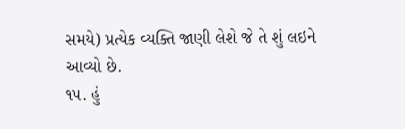સમયે) પ્રત્યેક વ્યક્તિ જાણી લેશે જે તે શું લઇને આવ્યો છે.
૧૫. હું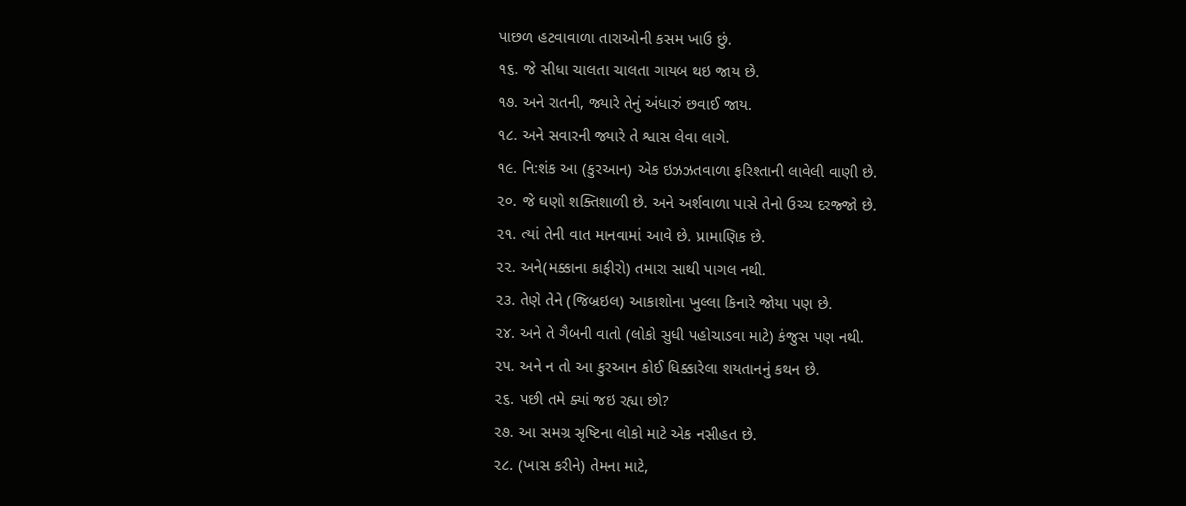પાછળ હટવાવાળા તારાઓની કસમ ખાઉ છું.
૧૬. જે સીધા ચાલતા ચાલતા ગાયબ થઇ જાય છે.
૧૭. અને રાતની, જ્યારે તેનું અંધારું છવાઈ જાય.
૧૮. અને સવારની જ્યારે તે શ્વાસ લેવા લાગે.
૧૯. નિ:શંક આ (કુરઆન) એક ઇઝઝતવાળા ફરિશ્તાની લાવેલી વાણી છે.
૨૦. જે ઘણો શક્તિશાળી છે. અને અર્શવાળા પાસે તેનો ઉચ્ચ દરજ્જો છે.
૨૧. ત્યાં તેની વાત માનવામાં આવે છે. પ્રામાણિક છે.
૨૨. અને(મક્કાના કાફીરો) તમારા સાથી પાગલ નથી.
૨૩. તેણે તેને (જિબ્રઇલ) આકાશોના ખુલ્લા કિનારે જોયા પણ છે.
૨૪. અને તે ગૈબની વાતો (લોકો સુધી પહોચાડવા માટે) કંજુસ પણ નથી.
૨૫. અને ન તો આ કુરઆન કોઈ ધિક્કારેલા શયતાનનું કથન છે.
૨૬. પછી તમે ક્યાં જઇ રહ્યા છો?
૨૭. આ સમગ્ર સૃષ્ટિના લોકો માટે એક નસીહત છે.
૨૮. (ખાસ કરીને) તેમના માટે,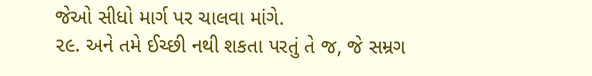જેઓ સીધો માર્ગ પર ચાલવા માંગે.
૨૯. અને તમે ઈચ્છી નથી શકતા પરતું તે જ, જે સમ્રગ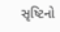સૃષ્ટિનો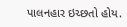પાલનહાર ઇચ્છતો હોય.